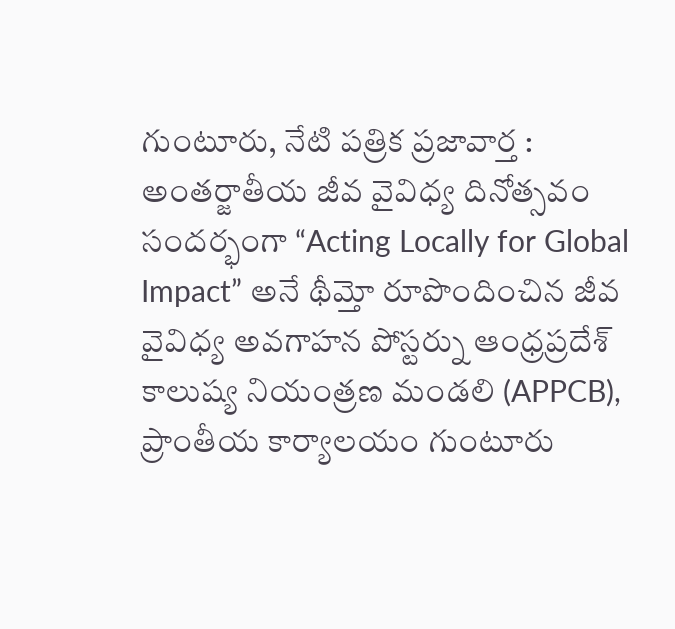గుంటూరు, నేటి పత్రిక ప్రజావార్త :
అంతర్జాతీయ జీవ వైవిధ్య దినోత్సవం సందర్భంగా “Acting Locally for Global Impact” అనే థీమ్తో రూపొందించిన జీవ వైవిధ్య అవగాహన పోస్టర్ను ఆంధ్రప్రదేశ్ కాలుష్య నియంత్రణ మండలి (APPCB), ప్రాంతీయ కార్యాలయం గుంటూరు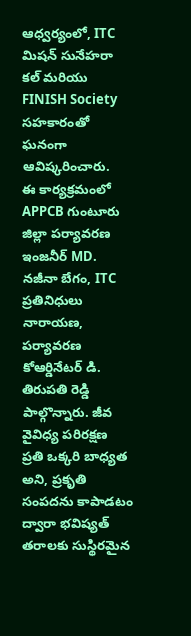ఆధ్వర్యంలో, ITC మిషన్ సునేహరా కల్ మరియు FINISH Society సహకారంతో ఘనంగా ఆవిష్కరించారు.
ఈ కార్యక్రమంలో APPCB గుంటూరు జిల్లా పర్యావరణ ఇంజనీర్ MD. నజీనా బేగం, ITC ప్రతినిధులు నారాయణ, పర్యావరణ కోఆర్డినేటర్ డి. తిరుపతి రెడ్డి పాల్గొన్నారు. జీవ వైవిధ్య పరిరక్షణ ప్రతి ఒక్కరి బాధ్యత అని, ప్రకృతి సంపదను కాపాడటం ద్వారా భవిష్యత్ తరాలకు సుస్థిరమైన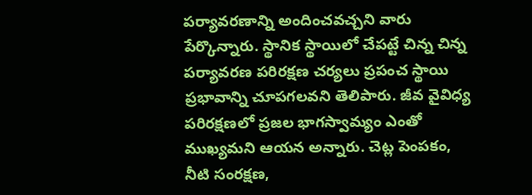పర్యావరణాన్ని అందించవచ్చని వారు పేర్కొన్నారు. స్థానిక స్థాయిలో చేపట్టే చిన్న చిన్న పర్యావరణ పరిరక్షణ చర్యలు ప్రపంచ స్థాయి ప్రభావాన్ని చూపగలవని తెలిపారు. జీవ వైవిధ్య పరిరక్షణలో ప్రజల భాగస్వామ్యం ఎంతో ముఖ్యమని ఆయన అన్నారు. చెట్ల పెంపకం, నీటి సంరక్షణ,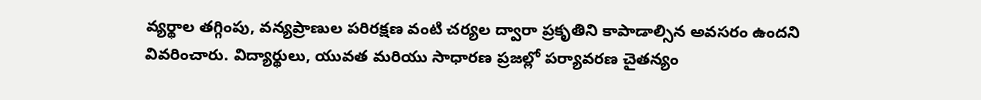వ్యర్థాల తగ్గింపు, వన్యప్రాణుల పరిరక్షణ వంటి చర్యల ద్వారా ప్రకృతిని కాపాడాల్సిన అవసరం ఉందని వివరించారు. విద్యార్థులు, యువత మరియు సాధారణ ప్రజల్లో పర్యావరణ చైతన్యం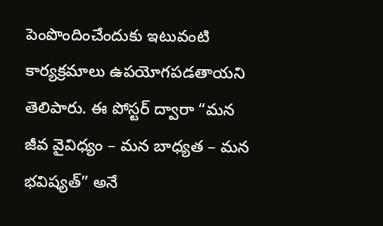పెంపొందించేందుకు ఇటువంటి కార్యక్రమాలు ఉపయోగపడతాయని తెలిపారు. ఈ పోస్టర్ ద్వారా “మన జీవ వైవిధ్యం – మన బాధ్యత – మన భవిష్యత్” అనే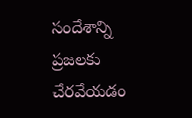సందేశాన్ని ప్రజలకు చేరవేయడం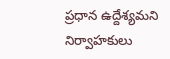ప్రధాన ఉద్దేశ్యమని నిర్వాహకులు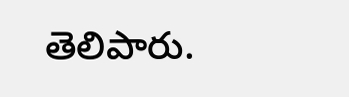తెలిపారు.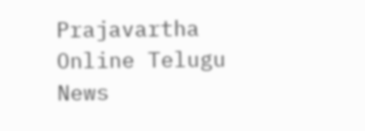Prajavartha Online Telugu News